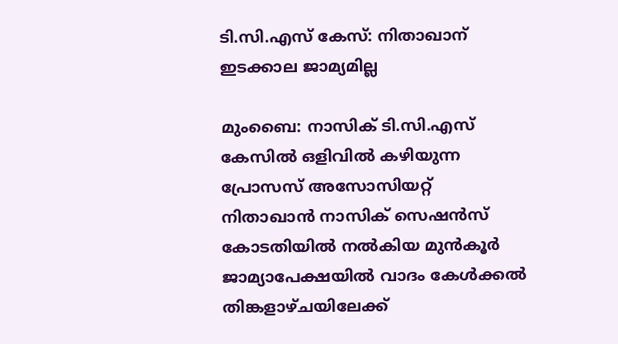ടി.സി.എസ് കേസ്: നിതാഖാന് ഇടക്കാല ജാമ്യമില്ല

മുംബൈ: നാസിക് ടി.സി.എസ് കേസിൽ ഒളിവിൽ കഴിയുന്ന പ്രോസസ് അസോസിയറ്റ് നിതാഖാൻ നാസിക് സെഷൻസ് കോടതിയിൽ നൽകിയ മുൻകൂർ ജാമ്യാപേക്ഷയിൽ വാദം കേൾക്കൽ തിങ്കളാഴ്ചയിലേക്ക്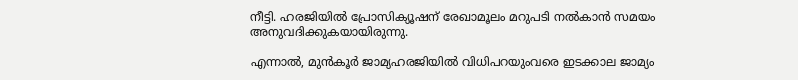നീട്ടി. ഹരജിയിൽ പ്രോസിക്യൂഷന് രേഖാമൂലം മറുപടി നൽകാൻ സമയം അനുവദിക്കുകയായിരുന്നു.

എന്നാൽ, മുൻകൂർ ജാമ്യഹരജിയിൽ വിധിപറയുംവരെ ഇടക്കാല ജാമ്യം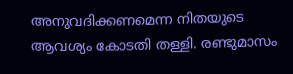അനുവദിക്കണമെന്ന നിതയുടെ ആവശ്യം കോടതി തള്ളി. രണ്ടുമാസം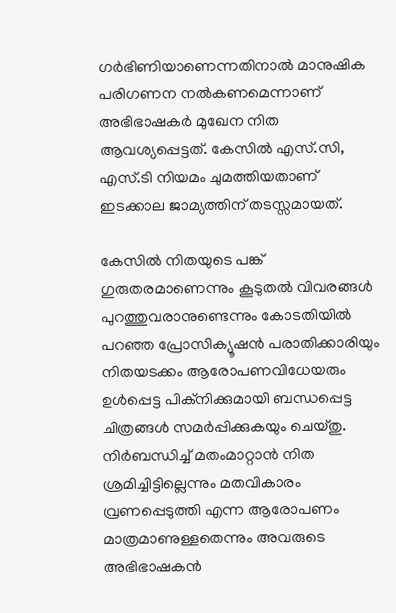ഗർഭിണിയാണെന്നതിനാൽ മാനുഷിക പരിഗണന നൽകണമെന്നാണ് അഭിഭാഷകർ മുഖേന നിത ആവശ്യപ്പെട്ടത്. കേസിൽ എസ്.സി, എസ്.ടി നിയമം ചുമത്തിയതാണ് ഇടക്കാല ജാമ്യത്തിന് തടസ്സമായത്.

കേസിൽ നിതയുടെ പങ്ക് ഗുരുതരമാണെന്നും കൂടുതൽ വിവരങ്ങൾ പുറത്തുവരാനുണ്ടെന്നും കോടതിയിൽ പറഞ്ഞ പ്രോസിക്യൂഷൻ പരാതിക്കാരിയും നിതയടക്കം ആരോപണവിധേയരും ഉൾപ്പെട്ട പിക്നിക്കുമായി ബന്ധപ്പെട്ട ചിത്രങ്ങൾ സമർപ്പിക്കുകയും ചെയ്തു. നിർബന്ധിച്ച് മതംമാറ്റാൻ നിത ശ്രമിച്ചിട്ടില്ലെന്നും മതവികാരം വ്രണപ്പെടുത്തി എന്ന ആരോപണം മാത്രമാണുള്ളതെന്നും അവരുടെ അഭിഭാഷകൻ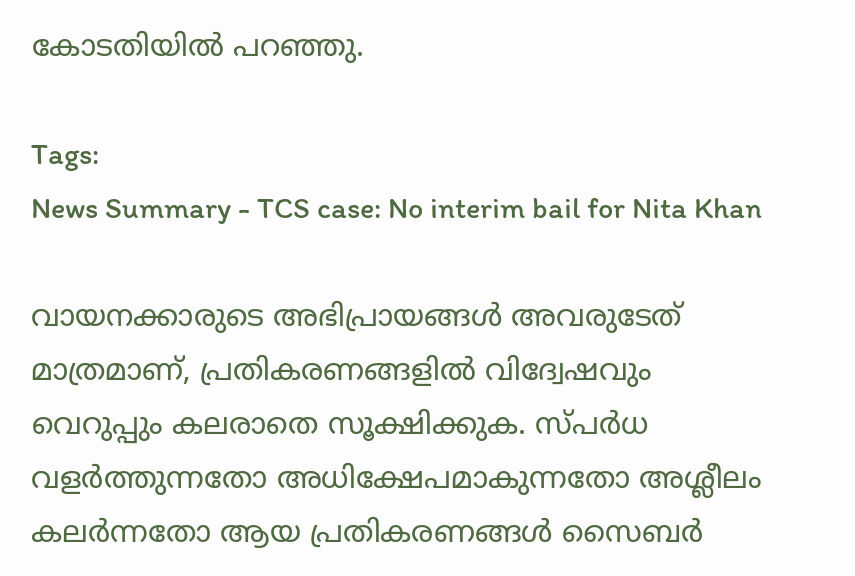കോടതിയിൽ പറഞ്ഞു.

Tags:
News Summary - TCS case: No interim bail for Nita Khan

വായനക്കാരുടെ അഭിപ്രായങ്ങള്‍ അവരുടേത് മാത്രമാണ്, പ്രതികരണങ്ങളിൽ വിദ്വേഷവും വെറുപ്പും കലരാതെ സൂക്ഷിക്കുക. സ്പർധ വളർത്തുന്നതോ അധിക്ഷേപമാകുന്നതോ അശ്ലീലം കലർന്നതോ ആയ പ്രതികരണങ്ങൾ സൈബർ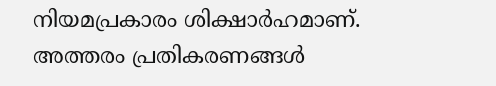നിയമപ്രകാരം ശിക്ഷാർഹമാണ്. അത്തരം പ്രതികരണങ്ങൾ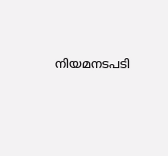നിയമനടപടി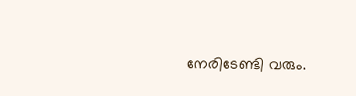നേരിടേണ്ടി വരും.